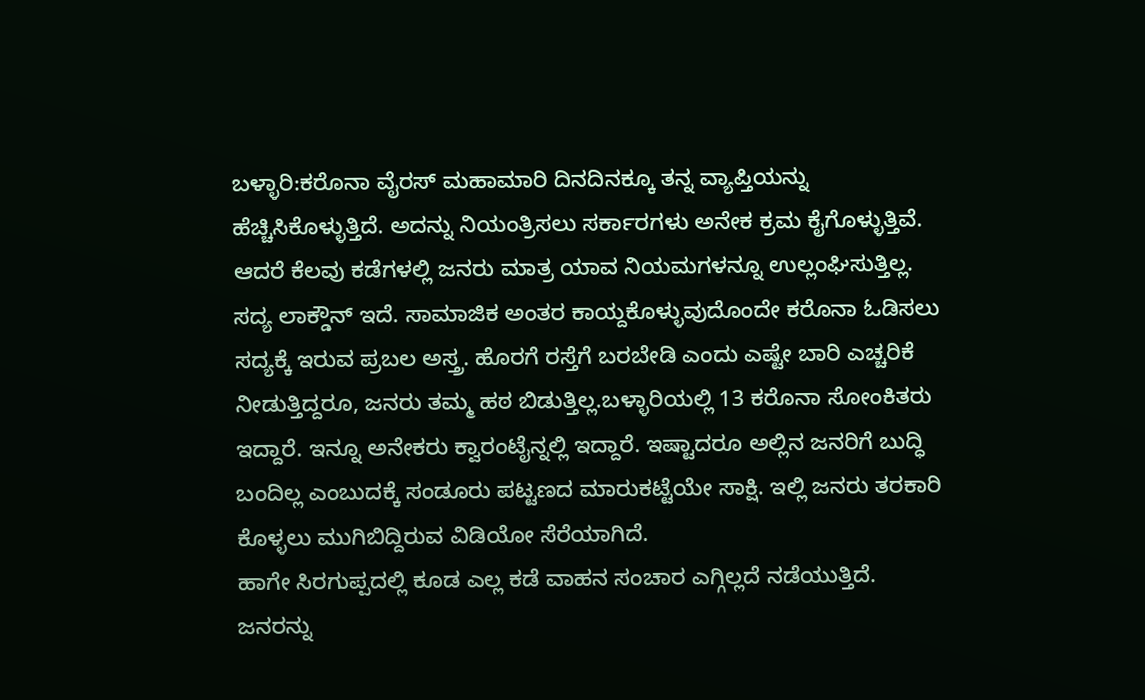ಬಳ್ಳಾರಿ:ಕರೊನಾ ವೈರಸ್ ಮಹಾಮಾರಿ ದಿನದಿನಕ್ಕೂ ತನ್ನ ವ್ಯಾಪ್ತಿಯನ್ನು ಹೆಚ್ಚಿಸಿಕೊಳ್ಳುತ್ತಿದೆ. ಅದನ್ನು ನಿಯಂತ್ರಿಸಲು ಸರ್ಕಾರಗಳು ಅನೇಕ ಕ್ರಮ ಕೈಗೊಳ್ಳುತ್ತಿವೆ. ಆದರೆ ಕೆಲವು ಕಡೆಗಳಲ್ಲಿ ಜನರು ಮಾತ್ರ ಯಾವ ನಿಯಮಗಳನ್ನೂ ಉಲ್ಲಂಘಿಸುತ್ತಿಲ್ಲ.
ಸದ್ಯ ಲಾಕ್ಡೌನ್ ಇದೆ. ಸಾಮಾಜಿಕ ಅಂತರ ಕಾಯ್ದಕೊಳ್ಳುವುದೊಂದೇ ಕರೊನಾ ಓಡಿಸಲು ಸದ್ಯಕ್ಕೆ ಇರುವ ಪ್ರಬಲ ಅಸ್ತ್ರ. ಹೊರಗೆ ರಸ್ತೆಗೆ ಬರಬೇಡಿ ಎಂದು ಎಷ್ಟೇ ಬಾರಿ ಎಚ್ಚರಿಕೆ ನೀಡುತ್ತಿದ್ದರೂ, ಜನರು ತಮ್ಮ ಹಠ ಬಿಡುತ್ತಿಲ್ಲ.ಬಳ್ಳಾರಿಯಲ್ಲಿ 13 ಕರೊನಾ ಸೋಂಕಿತರು ಇದ್ದಾರೆ. ಇನ್ನೂ ಅನೇಕರು ಕ್ವಾರಂಟೈನ್ನಲ್ಲಿ ಇದ್ದಾರೆ. ಇಷ್ಟಾದರೂ ಅಲ್ಲಿನ ಜನರಿಗೆ ಬುದ್ಧಿ ಬಂದಿಲ್ಲ ಎಂಬುದಕ್ಕೆ ಸಂಡೂರು ಪಟ್ಟಣದ ಮಾರುಕಟ್ಟೆಯೇ ಸಾಕ್ಷಿ. ಇಲ್ಲಿ ಜನರು ತರಕಾರಿ ಕೊಳ್ಳಲು ಮುಗಿಬಿದ್ದಿರುವ ವಿಡಿಯೋ ಸೆರೆಯಾಗಿದೆ.
ಹಾಗೇ ಸಿರಗುಪ್ಪದಲ್ಲಿ ಕೂಡ ಎಲ್ಲ ಕಡೆ ವಾಹನ ಸಂಚಾರ ಎಗ್ಗಿಲ್ಲದೆ ನಡೆಯುತ್ತಿದೆ. ಜನರನ್ನು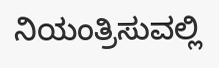ನಿಯಂತ್ರಿಸುವಲ್ಲಿ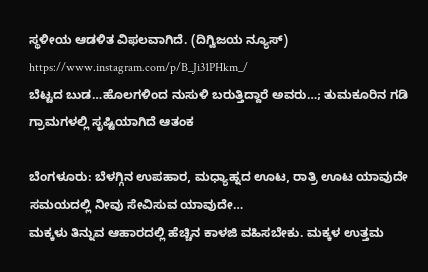ಸ್ಥಳೀಯ ಆಡಳಿತ ವಿಫಲವಾಗಿದೆ. (ದಿಗ್ವಿಜಯ ನ್ಯೂಸ್)
https://www.instagram.com/p/B_Ji31PHkm_/
ಬೆಟ್ಟದ ಬುಡ…ಹೊಲಗಳಿಂದ ನುಸುಳಿ ಬರುತ್ತಿದ್ದಾರೆ ಅವರು…; ತುಮಕೂರಿನ ಗಡಿ ಗ್ರಾಮಗಳಲ್ಲಿ ಸೃಷ್ಟಿಯಾಗಿದೆ ಆತಂಕ

ಬೆಂಗಳೂರು: ಬೆಳಗ್ಗಿನ ಉಪಹಾರ, ಮಧ್ಯಾಹ್ನದ ಊಟ, ರಾತ್ರಿ ಊಟ ಯಾವುದೇ ಸಮಯದಲ್ಲಿ ನೀವು ಸೇವಿಸುವ ಯಾವುದೇ…
ಮಕ್ಕಳು ತಿನ್ನುವ ಆಹಾರದಲ್ಲಿ ಹೆಚ್ಚಿನ ಕಾಳಜಿ ವಹಿಸಬೇಕು. ಮಕ್ಕಳ ಉತ್ತಮ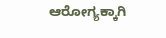ಆರೋಗ್ಯಕ್ಕಾಗಿ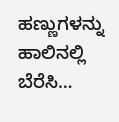ಹಣ್ಣುಗಳನ್ನು ಹಾಲಿನಲ್ಲಿ ಬೆರೆಸಿ…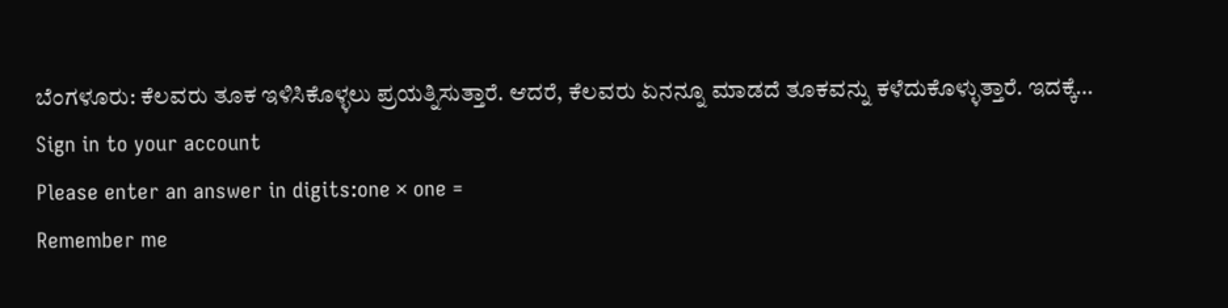ಬೆಂಗಳೂರು: ಕೆಲವರು ತೂಕ ಇಳಿಸಿಕೊಳ್ಳಲು ಪ್ರಯತ್ನಿಸುತ್ತಾರೆ. ಆದರೆ, ಕೆಲವರು ಏನನ್ನೂ ಮಾಡದೆ ತೂಕವನ್ನು ಕಳೆದುಕೊಳ್ಳುತ್ತಾರೆ. ಇದಕ್ಕೆ…
Sign in to your account
Please enter an answer in digits:one × one =
Remember me